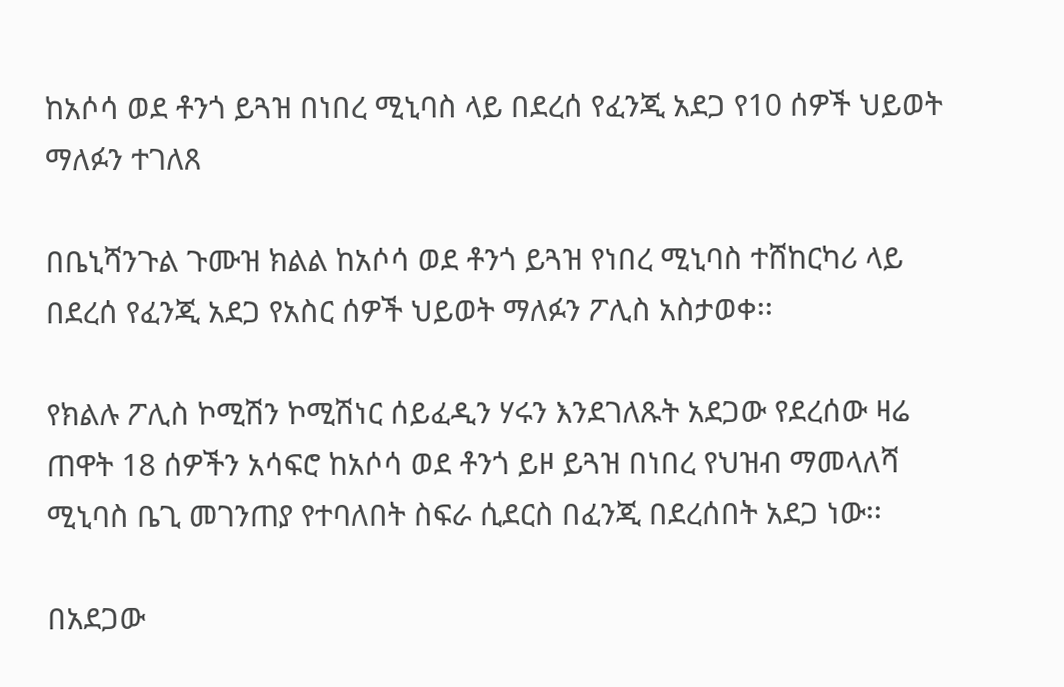ከአሶሳ ወደ ቶንጎ ይጓዝ በነበረ ሚኒባስ ላይ በደረሰ የፈንጂ አደጋ የ10 ሰዎች ህይወት ማለፉን ተገለጸ

በቤኒሻንጉል ጉሙዝ ክልል ከአሶሳ ወደ ቶንጎ ይጓዝ የነበረ ሚኒባስ ተሸከርካሪ ላይ በደረሰ የፈንጂ አደጋ የአስር ሰዎች ህይወት ማለፉን ፖሊስ አስታወቀ፡፡

የክልሉ ፖሊስ ኮሚሽን ኮሚሽነር ሰይፈዲን ሃሩን እንደገለጹት አደጋው የደረሰው ዛሬ ጠዋት 18 ሰዎችን አሳፍሮ ከአሶሳ ወደ ቶንጎ ይዞ ይጓዝ በነበረ የህዝብ ማመላለሻ ሚኒባስ ቤጊ መገንጠያ የተባለበት ስፍራ ሲደርስ በፈንጂ በደረሰበት አደጋ ነው፡፡

በአደጋው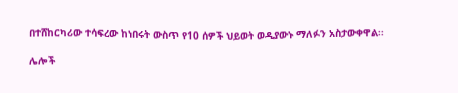በተሸከርካሪው ተሳፍረው ከነበሩት ውስጥ የ10 ሰዎች ህይወት ወዲያውኑ ማለፉን አስታውቀዋል፡፡

ሌሎች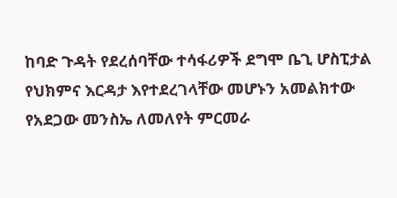ከባድ ጉዳት የደረሰባቸው ተሳፋሪዎች ደግሞ ቤጊ ሆስፒታል የህክምና እርዳታ እየተደረገላቸው መሆኑን አመልክተው የአደጋው መንስኤ ለመለየት ምርመራ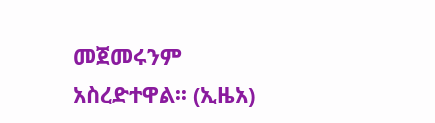መጀመሩንም አስረድተዋል፡፡ (ኢዜአ)